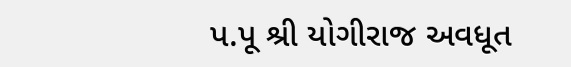પ.પૂ શ્રી યોગીરાજ અવધૂત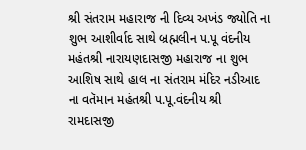શ્રી સંતરામ મહારાજ ની દિવ્ય અખંડ જ્યોતિ ના શુભ આશીર્વાદ સાથે બ્રહ્મલીન પ.પૂ વંદનીય મહંતશ્રી નારાયણદાસજી મહારાજ ના શુભ આશિષ સાથે હાલ ના સંતરામ મંદિર નડીઆદ ના વતૅમાન મહંતશ્રી પ.પૂ.વંદનીય શ્રી રામદાસજી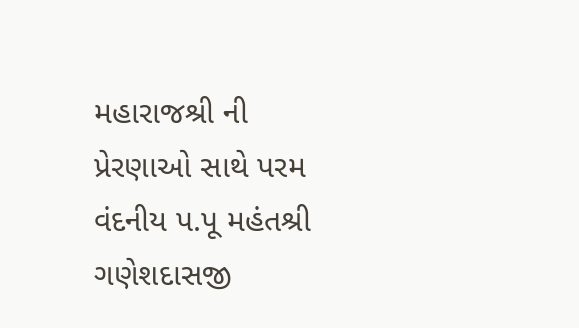મહારાજશ્રી ની પ્રેરણાઓ સાથે પરમ વંદનીય પ.પૂ મહંતશ્રી ગણેશદાસજી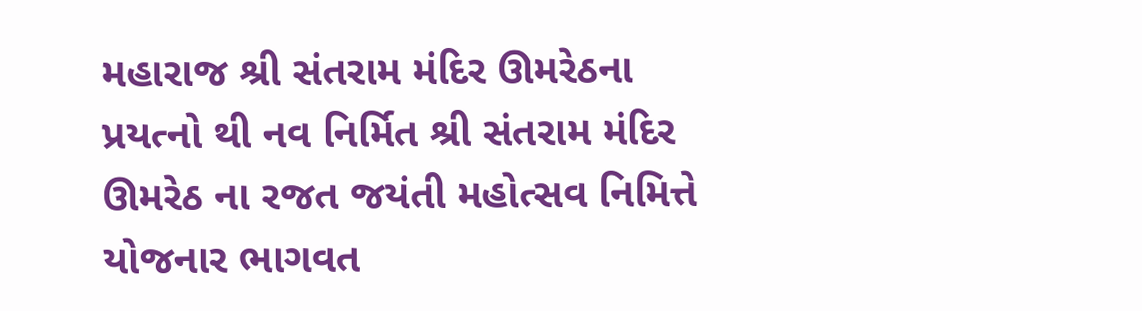મહારાજ શ્રી સંતરામ મંદિર ઊમરેઠના પ્રયત્નો થી નવ નિર્મિત શ્રી સંતરામ મંદિર ઊમરેઠ ના રજત જયંતી મહોત્સવ નિમિત્તે યોજનાર ભાગવત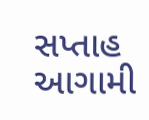સપ્તાહ આગામી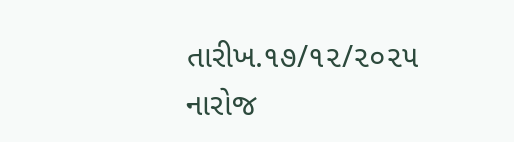તારીખ.૧૭/૧૨/૨૦૨૫ નારોજ